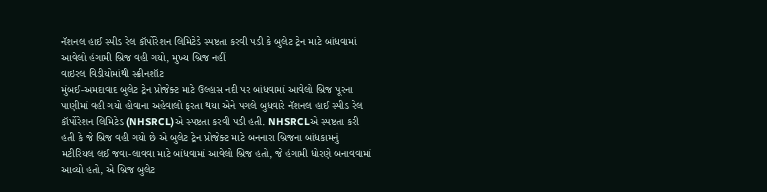નૅશનલ હાઈ સ્પીડ રેલ કૉર્પોરેશન લિમિટેડે સ્પષ્ટતા કરવી પડી કે બુલેટ ટ્રેન માટે બાંધવામાં આવેલો હંગામી બ્રિજ વહી ગયો, મુખ્ય બ્રિજ નહીં
વાઇરલ વિડીયોમાંથી સ્ક્રીનશૉટ
મુંબઈ-અમદાવાદ બુલેટ ટ્રેન પ્રોજેક્ટ માટે ઉલ્હાસ નદી પર બાંધવામાં આવેલો બ્રિજ પૂરના પાણીમાં વહી ગયો હોવાના અહેવાલો ફરતા થયા એને પગલે બુધવારે નૅશનલ હાઈ સ્પીડ રેલ કૉર્પોરેશન લિમિટેડ (NHSRCL)એ સ્પષ્ટતા કરવી પડી હતી. NHSRCLએ સ્પષ્ટતા કરી હતી કે જે બ્રિજ વહી ગયો છે એ બુલેટ ટ્રેન પ્રોજેક્ટ માટે બનનારા બ્રિજના બાંધકામનું મટીરિયલ લઈ જવા-લાવવા માટે બાંધવામાં આવેલો બ્રિજ હતો, જે હંગામી ધોરણે બનાવવામાં આવ્યો હતો, એ બ્રિજ બુલેટ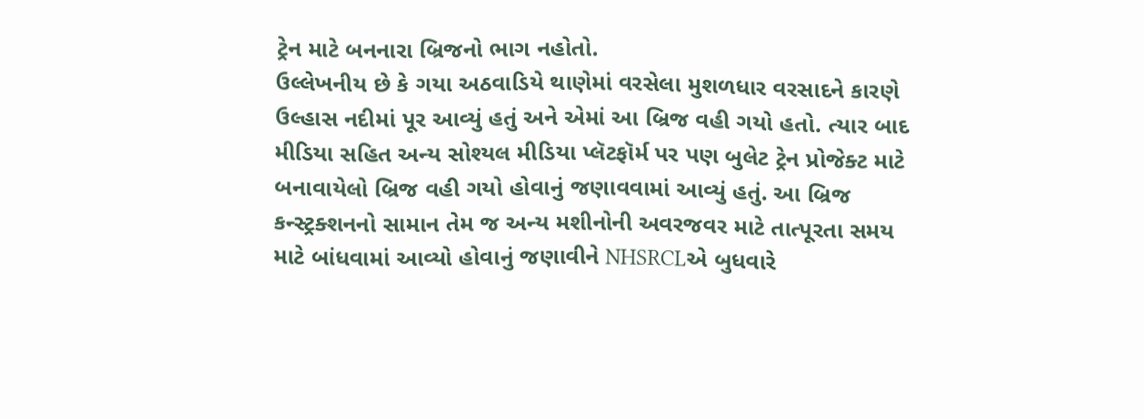ટ્રેન માટે બનનારા બ્રિજનો ભાગ નહોતો.
ઉલ્લેખનીય છે કે ગયા અઠવાડિયે થાણેમાં વરસેલા મુશળધાર વરસાદને કારણે ઉલ્હાસ નદીમાં પૂર આવ્યું હતું અને એમાં આ બ્રિજ વહી ગયો હતો. ત્યાર બાદ મીડિયા સહિત અન્ય સોશ્યલ મીડિયા પ્લૅટફૉર્મ પર પણ બુલેટ ટ્રેન પ્રોજેક્ટ માટે બનાવાયેલો બ્રિજ વહી ગયો હોવાનું જણાવવામાં આવ્યું હતું. આ બ્રિજ કન્સ્ટ્રક્શનનો સામાન તેમ જ અન્ય મશીનોની અવરજવર માટે તાત્પૂરતા સમય માટે બાંધવામાં આવ્યો હોવાનું જણાવીને NHSRCLએ બુધવારે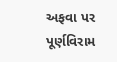અફવા પર પૂર્ણવિરામ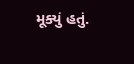મૂક્યું હતું.